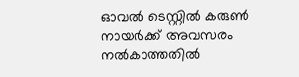ഓവല്‍ ടെസ്റ്റില്‍ കരുണ്‍ നായർക്ക് അവസരം നല്‍കാത്തതില്‍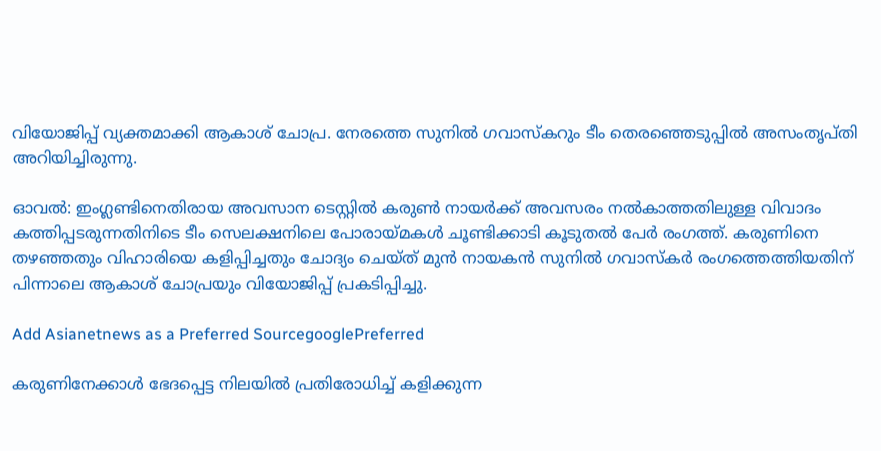വിയോജിപ്പ് വ്യക്തമാക്കി ആകാശ് ചോപ്ര. നേരത്തെ സുനില്‍ ഗവാസ്കറും ടീം തെരഞ്ഞെടുപ്പില്‍ അസംതൃപ്തി അറിയിച്ചിരുന്നു.

ഓവല്‍: ഇംഗ്ലണ്ടിനെതിരായ അവസാന ടെസ്റ്റില്‍ കരുണ്‍ നായർക്ക് അവസരം നല്‍കാത്തതിലുള്ള വിവാദം കത്തിപ്പടരുന്നതിനിടെ ടീം സെലക്ഷനിലെ പോരായ്മകള്‍ ചൂണ്ടിക്കാടി കൂടുതല്‍ പേർ രംഗത്ത്. കരുണിനെ തഴഞ്ഞതും വിഹാരിയെ കളിപ്പിച്ചതും ചോദ്യം ചെയ്ത് മുന്‍ നായകന്‍ സുനില്‍ ഗവാസ്കർ രംഗത്തെത്തിയതിന് പിന്നാലെ ആകാശ് ചോപ്രയും വിയോജിപ്പ് പ്രകടിപ്പിച്ചു.

Add Asianetnews as a Preferred SourcegooglePreferred

കരുണിനേക്കാള്‍ ഭേദപ്പെട്ട നിലയില്‍ പ്രതിരോധിച്ച് കളിക്കുന്ന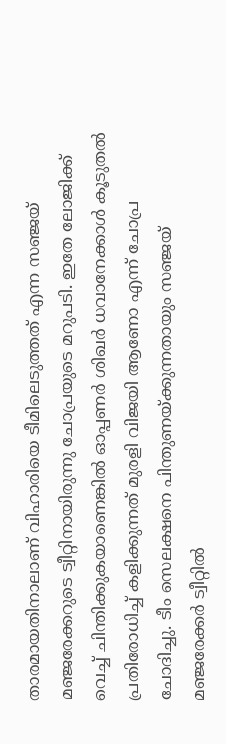താരമായതിനാലാണ് വിഹാരിയെ ടീമിലെടുത്തത് എന്ന സഞ്ജയ് മഞ്ജരേക്കറുടെ ട്വീറ്റിനായിരുന്നു ചോപ്രയുടെ മറുപടി. ഇതേ ലോജിക്ക് വെച്ച് ചിന്തിക്കുകയാണെങ്കില്‍ ഓപ്പണർ ശിഖർ ധവാനേക്കാള്‍ കൂടുതല്‍ പ്രതിരോധിച്ച് കളിക്കുന്നത് മുരളി വിജയി ആണോ എന്ന് ചോപ്ര ചോദിച്ചു. ടീം സെലക്ഷനെ പിന്തുണയ്ക്കുന്നതായും സഞ്ജയ് മഞ്ജരേക്കർ ട്വീറ്റില്‍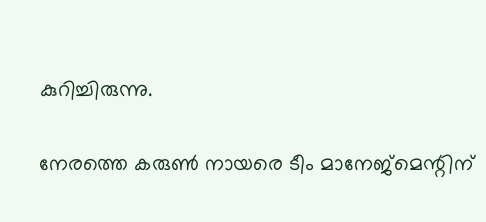കുറിച്ചിരുന്നു.

നേരത്തെ കരുണ്‍ നായരെ ടീം മാനേജ്മെന്റിന്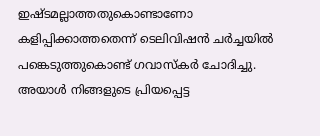ഇഷ്ടമല്ലാത്തതുകൊണ്ടാണോ കളിപ്പിക്കാത്തതെന്ന് ടെലിവിഷന്‍ ചര്‍ച്ചയില്‍ പങ്കെടുത്തുകൊണ്ട് ഗവാസ്കര്‍ ചോദിച്ചു. അയാള്‍ നിങ്ങളുടെ പ്രിയപ്പെട്ട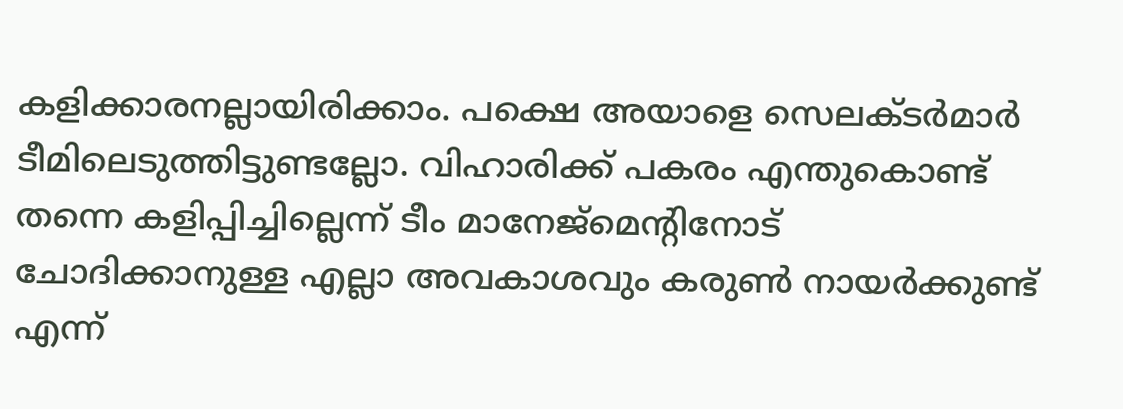കളിക്കാരനല്ലായിരിക്കാം. പക്ഷെ അയാളെ സെലക്ടര്‍മാര്‍ ടീമിലെടുത്തിട്ടുണ്ടല്ലോ. വിഹാരിക്ക് പകരം എന്തുകൊണ്ട് തന്നെ കളിപ്പിച്ചില്ലെന്ന് ടീം മാനേജ്മെന്റിനോട് ചോദിക്കാനുള്ള എല്ലാ അവകാശവും കരുണ്‍ നായര്‍ക്കുണ്ട് എന്ന്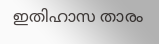ഇതിഹാസ താരം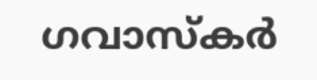ഗവാസ്കർ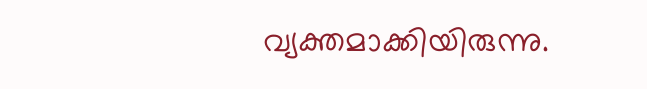വ്യക്തമാക്കിയിരുന്നു.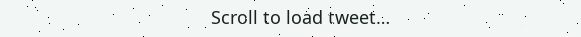Scroll to load tweet…